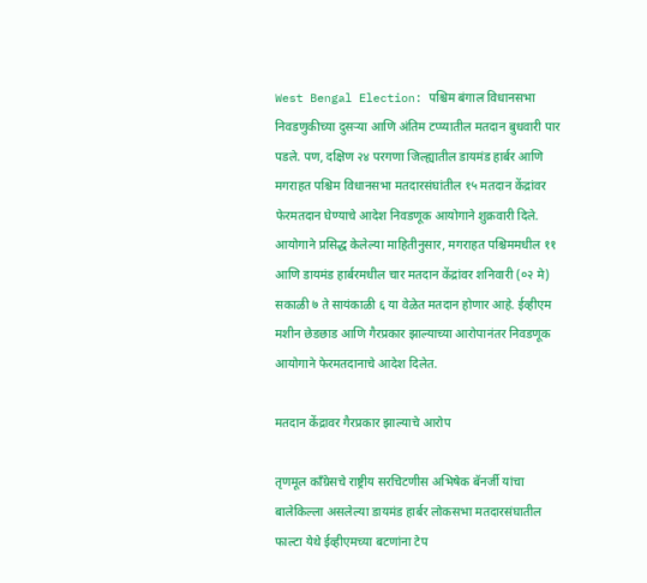West Bengal Election: पश्चिम बंगाल विधानसभा निवडणुकीच्या दुसर्‍या आणि अंतिम टप्प्यातील मतदान बुधवारी पार पडले. पण, दक्षिण २४ परगणा जिल्ह्यातील डायमंड हार्बर आणि मगराहत पश्चिम विधानसभा मतदारसंघांतील १५ मतदान केंद्रांवर फेरमतदान घेण्याचे आदेश निवडणूक आयोगाने शुक्रवारी दिले. आयोगाने प्रसिद्ध केलेल्या माहितीनुसार, मगराहत पश्चिममधील ११ आणि डायमंड हार्बरमधील चार मतदान केंद्रांवर शनिवारी (०२ मे) सकाळी ७ ते सायंकाळी ६ या वेळेत मतदान होणार आहे. ईव्हीएम मशीन छेडछाड आणि गैरप्रकार झाल्याच्या आरोपानंतर निवडणूक आयोगाने फेरमतदानाचे आदेश दिलेत.

मतदान केंद्रावर गैरप्रकार झाल्याचे आरोप

तृणमूल काँग्रेसचे राष्ट्रीय सरचिटणीस अभिषेक बॅनर्जी यांचा बालेकिल्ला असलेल्या डायमंड हार्बर लोकसभा मतदारसंघातील फाल्टा येथे ईव्हीएमच्या बटणांना टेप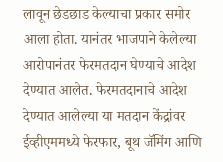लावून छेडछाड केल्याचा प्रकार समोर आला होता. यानंतर भाजपाने केलेल्या आरोपानंतर फेरमतदान घेण्याचे आदेश देण्यात आलेत. फेरमतदानाचे आदेश देण्यात आलेल्या या मतदान केंद्रांवर ईव्हीएममध्ये फेरफार, बूथ जॅमिंग आणि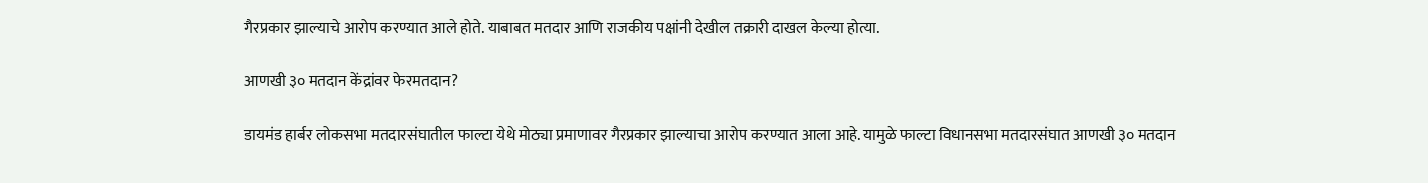गैरप्रकार झाल्याचे आरोप करण्यात आले होते. याबाबत मतदार आणि राजकीय पक्षांनी देखील तक्रारी दाखल केल्या होत्या.

आणखी ३० मतदान केंद्रांवर फेरमतदान?

डायमंड हार्बर लोकसभा मतदारसंघातील फाल्टा येथे मोठ्या प्रमाणावर गैरप्रकार झाल्याचा आरोप करण्यात आला आहे. यामुळे फाल्टा विधानसभा मतदारसंघात आणखी ३० मतदान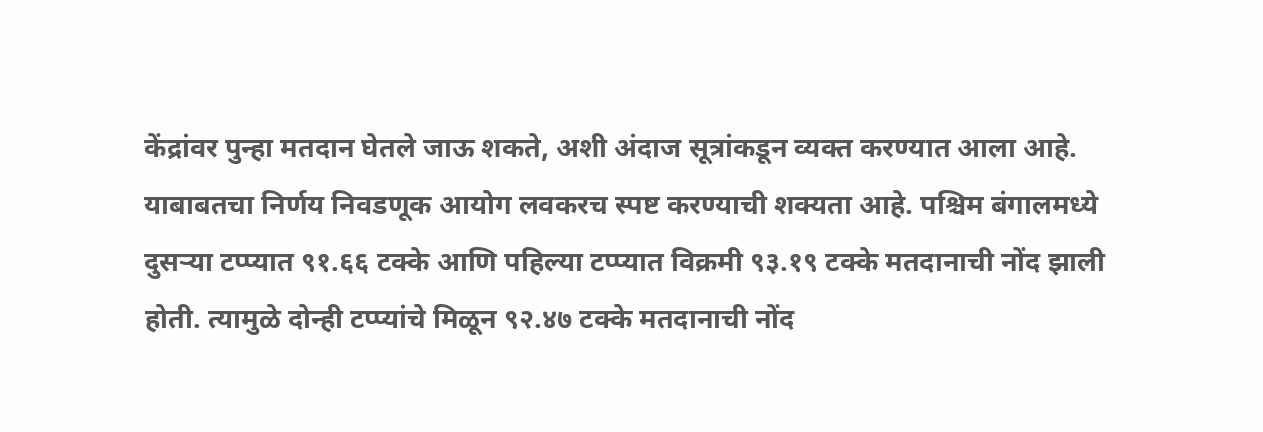केंद्रांवर पुन्हा मतदान घेतले जाऊ शकते, अशी अंदाज सूत्रांकडून व्यक्त करण्यात आला आहे. याबाबतचा निर्णय निवडणूक आयोग लवकरच स्पष्ट करण्याची शक्यता आहे. पश्चिम बंगालमध्ये दुसऱ्या टप्प्यात ९१.६६ टक्के आणि पहिल्या टप्प्यात विक्रमी ९३.१९ टक्के मतदानाची नोंद झाली होती. त्यामुळे दोन्ही टप्प्यांचे मिळून ९२.४७ टक्के मतदानाची नोंद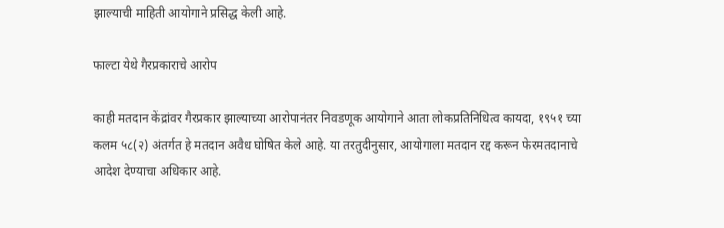झाल्याची माहिती आयोगाने प्रसिद्ध केली आहे.

फाल्टा येथे गैरप्रकाराचे आरोप

काही मतदान केंद्रांवर गैरप्रकार झाल्याच्या आरोपानंतर निवडणूक आयोगाने आता लोकप्रतिनिधित्व कायदा, १९५१ च्या कलम ५८(२) अंतर्गत हे मतदान अवैध घोषित केले आहे. या तरतुदीनुसार, आयोगाला मतदान रद्द करून फेरमतदानाचे आदेश देण्याचा अधिकार आहे.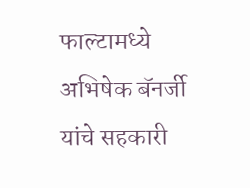फाल्टामध्ये अभिषेक बॅनर्जी यांचे सहकारी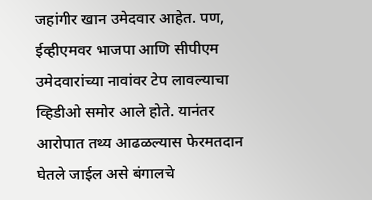जहांगीर खान उमेदवार आहेत. पण, ईव्हीएमवर भाजपा आणि सीपीएम उमेदवारांच्या नावांवर टेप लावल्याचा व्हिडीओ समोर आले होते. यानंतर आरोपात तथ्य आढळल्यास फेरमतदान घेतले जाईल असे बंगालचे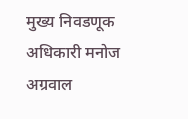मुख्य निवडणूक अधिकारी मनोज अग्रवाल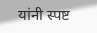यांनी स्पष्ट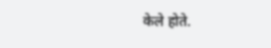केले होते.